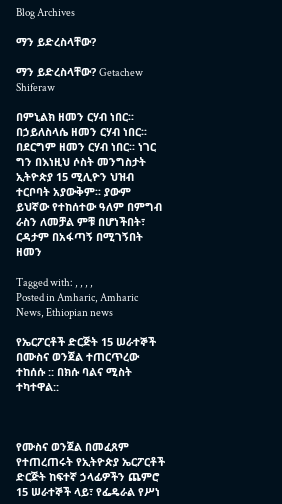Blog Archives

ማን ይድረስላቸው?

ማን ይድረስላቸው? Getachew Shiferaw

በምኒልክ ዘመን ርሃብ ነበር፡፡ በኃይለስላሴ ዘመን ርሃብ ነበር፡፡ በደርግም ዘመን ርሃብ ነበር፡፡ ነገር ግን በእነዚህ ሶስት መንግስታት ኢትዮጵያ 15 ሚሊዮን ህዝብ ተርቦባት አያውቅም፡፡ ያውም ይህኛው የተከሰተው ዓለም በምግብ ራስን ለመቻል ምቹ በሆነችበት፣ ርዳታም በአፋጣኝ በሚገኝበት ዘመን

Tagged with: , , , ,
Posted in Amharic, Amharic News, Ethiopian news

የኤርፖርቶች ድርጅት 15 ሠራተኞች በሙስና ወንጀል ተጠርጥረው ተከሰሱ :: በክሱ ባልና ሚስት ተካተዋል::



የሙስና ወንጀል በመፈጸም የተጠረጠሩት የኢትዮጵያ ኤርፖርቶች ድርጅት ከፍተኛ ኃላፊዎችን ጨምሮ 15 ሠራተኞች ላይ፣ የፌዴራል የሥነ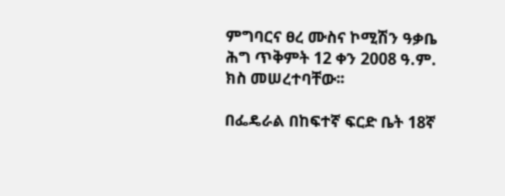ምግባርና ፀረ ሙስና ኮሚሽን ዓቃቤ ሕግ ጥቅምት 12 ቀን 2008 ዓ.ም. ክስ መሠረተባቸው፡፡

በፌዴራል በከፍተኛ ፍርድ ቤት 18ኛ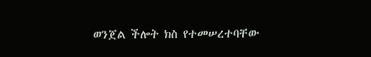ወንጀል ችሎት ክስ የተመሠረተባቸው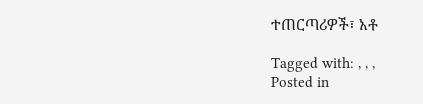ተጠርጣሪዎች፣ አቶ

Tagged with: , , ,
Posted in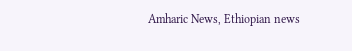Amharic News, Ethiopian news